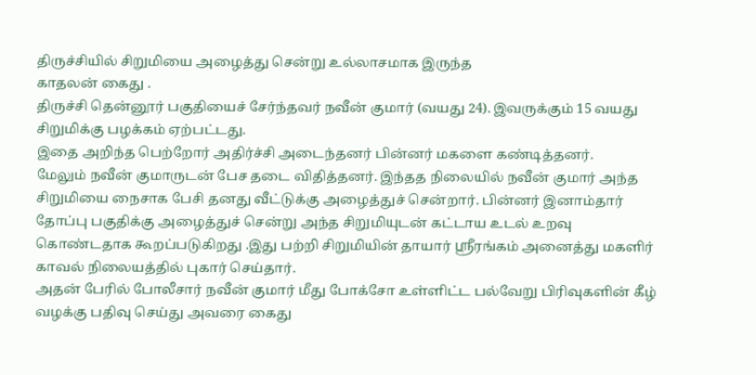திருச்சியில் சிறுமியை அழைத்து சென்று உல்லாசமாக இருந்த
காதலன் கைது .
திருச்சி தென்னூர் பகுதியைச் சேர்ந்தவர் நவீன் குமார் (வயது 24). இவருக்கும் 15 வயது சிறுமிக்கு பழக்கம் ஏற்பட்டது.
இதை அறிந்த பெற்றோர் அதிர்ச்சி அடைந்தனர் பின்னர் மகளை கண்டித்தனர்.
மேலும் நவீன் குமாருடன் பேச தடை விதித்தனர். இந்தத நிலையில் நவீன் குமார் அந்த சிறுமியை நைசாக பேசி தனது வீட்டுக்கு அழைத்துச் சென்றார். பின்னர் இனாம்தார் தோப்பு பகுதிக்கு அழைத்துச் சென்று அந்த சிறுமியுடன் கட்டாய உடல் உறவு கொண்டதாக கூறப்படுகிறது .இது பற்றி சிறுமியின் தாயார் ஸ்ரீரங்கம் அனைத்து மகளிர் காவல் நிலையத்தில் புகார் செய்தார்.
அதன் பேரில் போலீசார் நவீன் குமார் மீது போக்சோ உள்ளிட்ட பல்வேறு பிரிவுகளின் கீழ் வழக்கு பதிவு செய்து அவரை கைது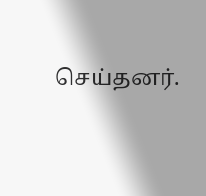செய்தனர்.